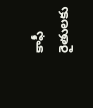కాఫీ రైతులకు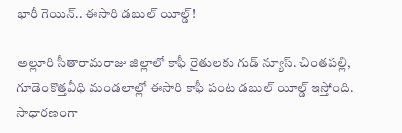భారీ గెయిన్.. ఈసారి డబుల్ యీల్డ్!

అల్లూరి సీతారామరాజు జిల్లాలో కాఫీ రైతులకు గుడ్ న్యూస్. చింతపల్లి, గూడెంకొత్తవీధి మండలాల్లో ఈసారి కాఫీ పంట డబుల్ యీల్డ్ ఇస్తోంది. సాధారణంగా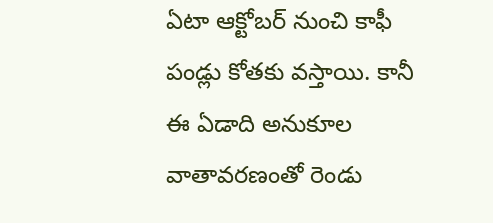ఏటా ఆక్టోబర్ నుంచి కాఫీ పండ్లు కోతకు వస్తాయి. కానీ ఈ ఏడాది అనుకూల వాతావరణంతో రెండు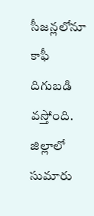సీజన్లలోనూ కాఫీ దిగుబడి వస్తోంది. జిల్లాలో సుమారు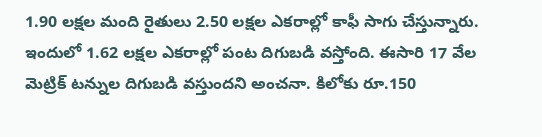1.90 లక్షల మంది రైతులు 2.50 లక్షల ఎకరాల్లో కాఫీ సాగు చేస్తున్నారు. ఇందులో 1.62 లక్షల ఎకరాల్లో పంట దిగుబడి వస్తోంది. ఈసారి 17 వేల మెట్రిక్ టన్నుల దిగుబడి వస్తుందని అంచనా. కిలోకు రూ.150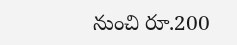నుంచి రూ.200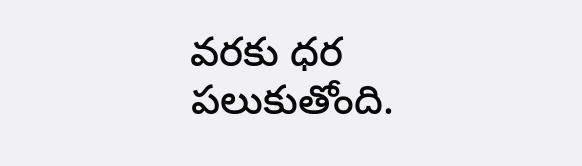వరకు ధర పలుకుతోంది.